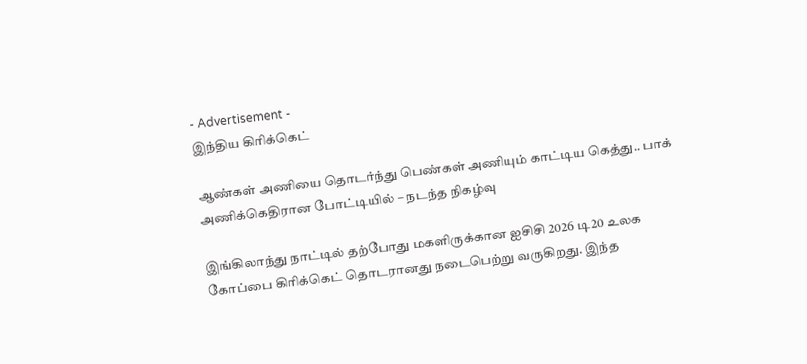- Advertisement -
இந்திய கிரிக்கெட்

ஆண்கள் அணியை தொடர்ந்து பெண்கள் அணியும் காட்டிய கெத்து.. பாக் அணிக்கெதிரான போட்டியில் – நடந்த நிகழ்வு

இங்கிலாந்து நாட்டில் தற்போது மகளிருக்கான ஐசிசி 2026 டி20 உலக கோப்பை கிரிக்கெட் தொடரானது நடைபெற்று வருகிறது. இந்த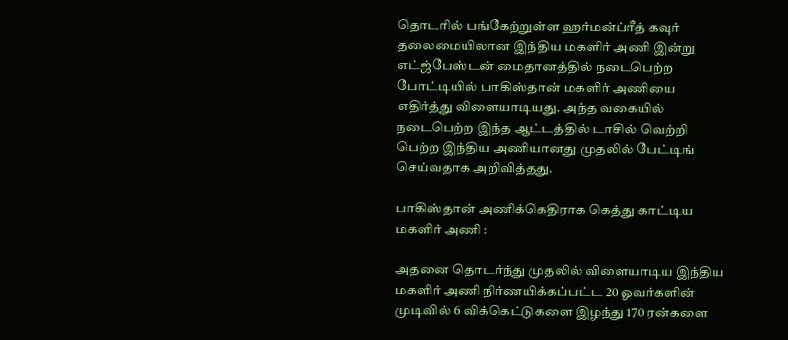தொடரில் பங்கேற்றுள்ள ஹர்மன்ப்ரீத் கவுர் தலைமையிலான இந்திய மகளிர் அணி இன்று எட்ஜ்பேஸ்டன் மைதானத்தில் நடைபெற்ற போட்டியில் பாகிஸ்தான் மகளிர் அணியை எதிர்த்து விளையாடியது. அந்த வகையில் நடைபெற்ற இந்த ஆட்டத்தில் டாசில் வெற்றி பெற்ற இந்திய அணியானது முதலில் பேட்டிங் செய்வதாக அறிவித்தது.

பாகிஸ்தான் அணிக்கெதிராக கெத்து காட்டிய மகளிர் அணி :

அதனை தொடர்ந்து முதலில் விளையாடிய இந்திய மகளிர் அணி நிர்ணயிக்கப்பட்ட 20 ஓவர்களின் முடிவில் 6 விக்கெட்டுகளை இழந்து 170 ரன்களை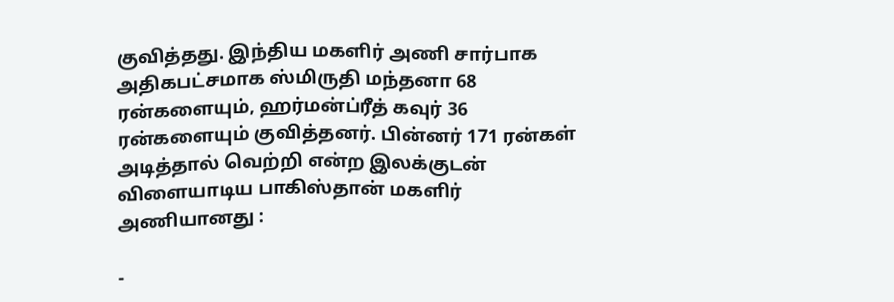குவித்தது. இந்திய மகளிர் அணி சார்பாக அதிகபட்சமாக ஸ்மிருதி மந்தனா 68 ரன்களையும், ஹர்மன்ப்ரீத் கவுர் 36 ரன்களையும் குவித்தனர். பின்னர் 171 ரன்கள் அடித்தால் வெற்றி என்ற இலக்குடன் விளையாடிய பாகிஸ்தான் மகளிர் அணியானது :

-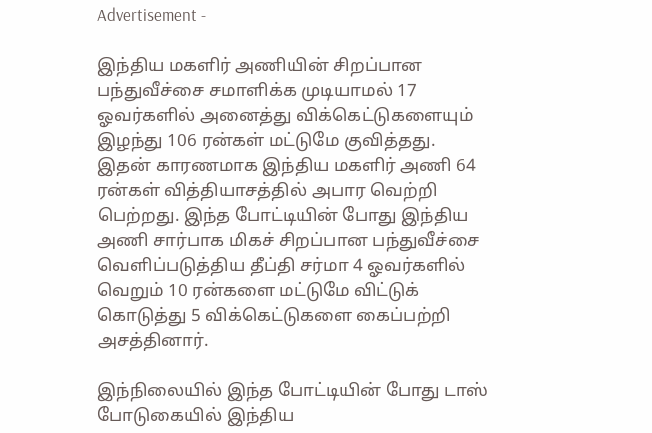Advertisement -

இந்திய மகளிர் அணியின் சிறப்பான பந்துவீச்சை சமாளிக்க முடியாமல் 17 ஓவர்களில் அனைத்து விக்கெட்டுகளையும் இழந்து 106 ரன்கள் மட்டுமே குவித்தது. இதன் காரணமாக இந்திய மகளிர் அணி 64 ரன்கள் வித்தியாசத்தில் அபார வெற்றி பெற்றது. இந்த போட்டியின் போது இந்திய அணி சார்பாக மிகச் சிறப்பான பந்துவீச்சை வெளிப்படுத்திய தீப்தி சர்மா 4 ஓவர்களில் வெறும் 10 ரன்களை மட்டுமே விட்டுக் கொடுத்து 5 விக்கெட்டுகளை கைப்பற்றி அசத்தினார்.

இந்நிலையில் இந்த போட்டியின் போது டாஸ் போடுகையில் இந்திய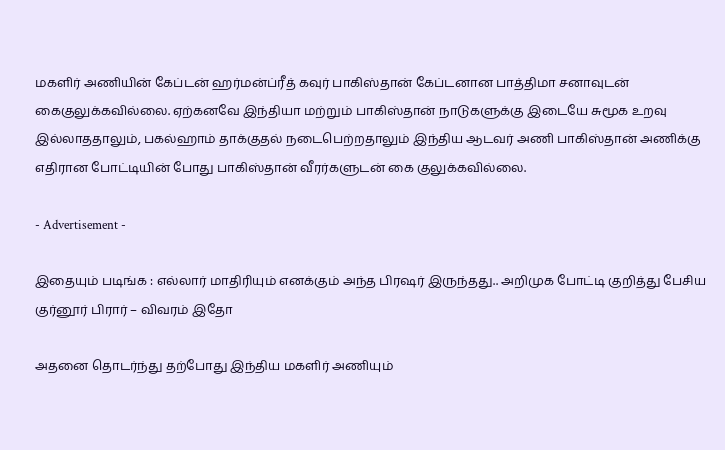மகளிர் அணியின் கேப்டன் ஹர்மன்ப்ரீத் கவுர் பாகிஸ்தான் கேப்டனான பாத்திமா சனாவுடன் கைகுலுக்கவில்லை. ஏற்கனவே இந்தியா மற்றும் பாகிஸ்தான் நாடுகளுக்கு இடையே சுமூக உறவு இல்லாததாலும், பகல்ஹாம் தாக்குதல் நடைபெற்றதாலும் இந்திய ஆடவர் அணி பாகிஸ்தான் அணிக்கு எதிரான போட்டியின் போது பாகிஸ்தான் வீரர்களுடன் கை குலுக்கவில்லை.

- Advertisement -

இதையும் படிங்க : எல்லார் மாதிரியும் எனக்கும் அந்த பிரஷர் இருந்தது.. அறிமுக போட்டி குறித்து பேசிய குர்னூர் பிரார் – விவரம் இதோ

அதனை தொடர்ந்து தற்போது இந்திய மகளிர் அணியும்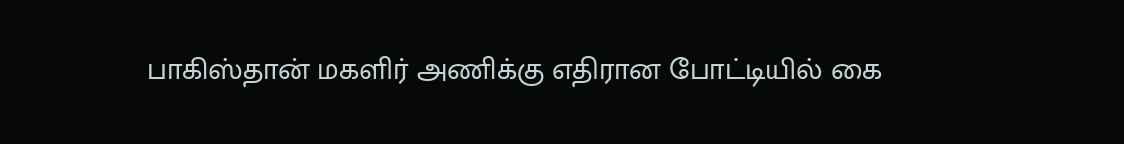பாகிஸ்தான் மகளிர் அணிக்கு எதிரான போட்டியில் கை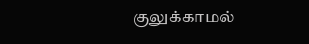குலுக்காமல்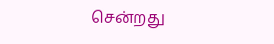சென்றது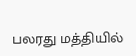பலரது மத்தியில்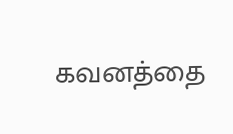கவனத்தை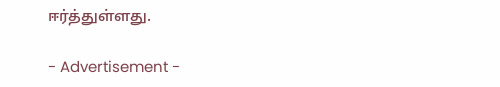ஈர்த்துள்ளது.

- Advertisement -